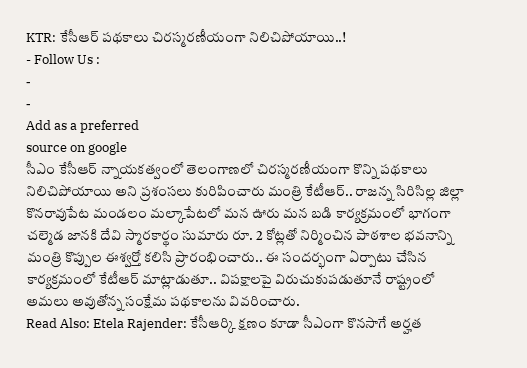KTR: కేసీఆర్ పథకాలు చిరస్మరణీయంగా నిలిచిపోయాయి..!
- Follow Us :
-
-
Add as a preferred
source on google
సీఎం కేసీఆర్ న్నాయకత్వంలో తెలంగాణలో చిరస్మరణీయంగా కొన్ని పథకాలు నిలిచిపోయాయి అని ప్రశంసలు కురిపించారు మంత్రి కేటీఆర్.. రాజన్న సిరిసిల్ల జిల్లా కొనరావుపేట మండలం మల్కాపేటలో మన ఊరు మన బడి కార్యక్రమంలో భాగంగా చల్మెడ జానకి దేవి స్మారకార్థం సుమారు రూ. 2 కోట్లతో నిర్మించిన పాఠశాల భవనాన్ని మంత్రి కొప్పుల ఈశ్వర్తో కలిసి ప్రారంభించారు.. ఈ సందర్భంగా ఏర్పాటు చేసిన కార్యక్రమంలో కేటీఆర్ మాట్లాడుతూ.. విపక్షాలపై విరుచుకుపడుతూనే రాష్ట్రంలో అమలు అవుతోన్న సంక్షేమ పథకాలను వివరించారు.
Read Also: Etela Rajender: కేసీఆర్కి క్షణం కూడా సీఎంగా కొనసాగే అర్హత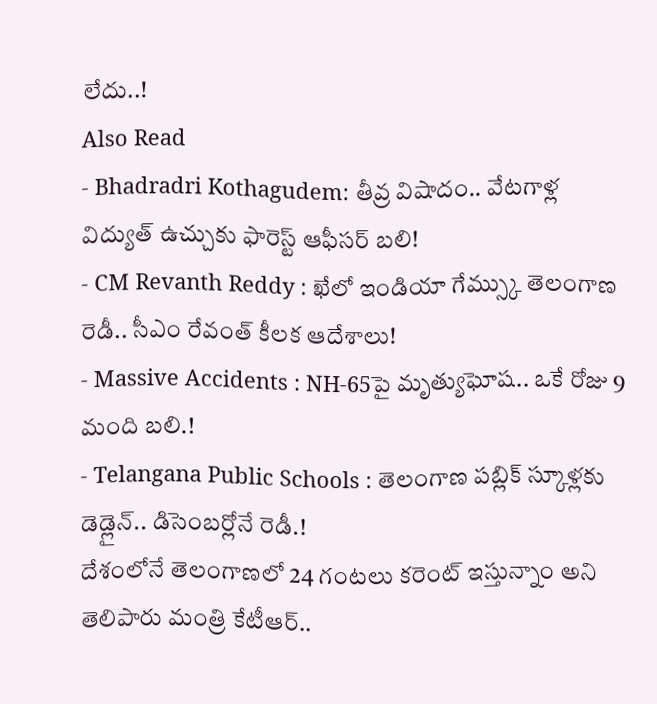లేదు..!
Also Read
- Bhadradri Kothagudem: తీవ్ర విషాదం.. వేటగాళ్ల విద్యుత్ ఉచ్చుకు ఫారెస్ట్ ఆఫీసర్ బలి!
- CM Revanth Reddy : ఖేలో ఇండియా గేమ్స్కు తెలంగాణ రెడీ.. సీఎం రేవంత్ కీలక ఆదేశాలు!
- Massive Accidents : NH-65పై మృత్యుఘోష.. ఒకే రోజు 9 మంది బలి.!
- Telangana Public Schools : తెలంగాణ పబ్లిక్ స్కూళ్లకు డెడ్లైన్.. డిసెంబర్లోనే రెడీ.!
దేశంలోనే తెలంగాణలో 24 గంటలు కరెంట్ ఇస్తున్నాం అని తెలిపారు మంత్రి కేటీఆర్..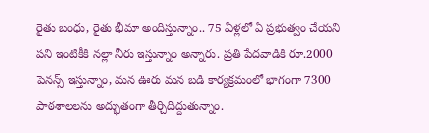రైతు బంధు, రైతు భీమా అందిస్తున్నాం.. 75 ఏళ్లలో ఏ ప్రభుత్వం చేయని పని ఇంటికీకి నల్లా నీరు ఇస్తున్నాం అన్నారు. ప్రతి పేదవాడికి రూ.2000 పెనన్స్ ఇస్తున్నాం, మన ఊరు మన బడి కార్యక్రమంలో భాగంగా 7300 పాఠశాలలను అద్భుతంగా తీర్చిదిద్దుతున్నాం.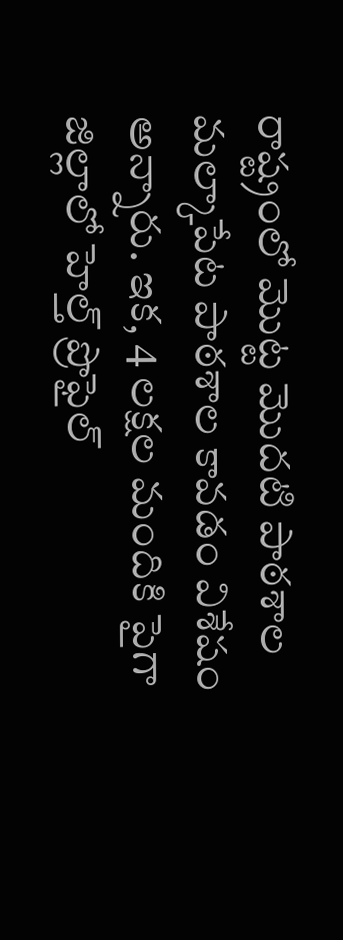రాష్ట్రంలో మొట్ట మొదటి పాఠశాల మల్కాపేట పాఠశాల కావడం విశేషం అన్నారు. ఇక, 4 లక్షల మందికి పైగా జిల్లాలో హెల్త్ ప్రొఫైల్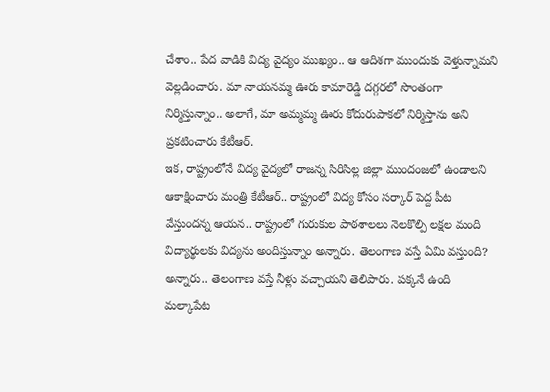చేశాం.. పేద వాడికి విద్య వైద్యం ముఖ్యం.. ఆ ఆదిశగా ముందుకు వెళ్తున్నామని వెల్లడించారు. మా నాయనమ్మ ఊరు కామారెడ్డి దగ్గరలో సొంతంగా నిర్మిస్తున్నాం.. అలాగే, మా అమ్మమ్మ ఊరు కోదురుపాకలో నిర్మిస్తాను అని ప్రకటించారు కేటీఆర్.
ఇక, రాష్ట్రంలోనే విద్య వైద్యలో రాజన్న సిరిసిల్ల జిల్లా ముందంజలో ఉండాలని ఆకాక్షించారు మంత్రి కేటీఆర్.. రాష్ట్రంలో విద్య కోసం సర్కార్ పెద్ద పీట వేస్తుందన్న ఆయన.. రాష్ట్రంలో గురుకుల పాఠశాలలు నెలకొల్పి లక్షల మంది విద్యార్థులకు విద్యను అందిస్తున్నాం అన్నారు. తెలంగాణ వస్తే ఏమి వస్తుంది? అన్నారు.. తెలంగాణ వస్తే నీళ్లు వచ్చాయని తెలిపారు. పక్కనే ఉంది మల్కాపేట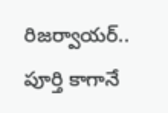రిజర్వాయర్.. పూర్తి కాగానే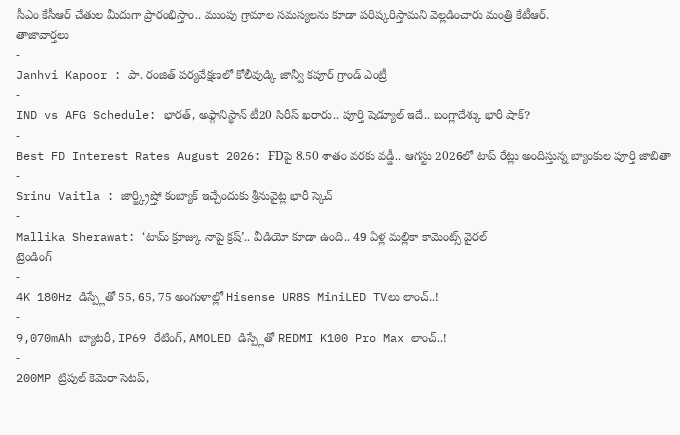సీఎం కేసీఆర్ చేతుల మీదుగా ప్రారంభిస్తాం.. ముంపు గ్రామాల సమస్యలను కూడా పరిష్కరిస్తామని వెల్లడించారు మంత్రి కేటీఆర్.
తాజావార్తలు
-
Janhvi Kapoor : పా. రంజిత్ పర్యవేక్షణలో కోలీవుడ్కి జాన్వీ కపూర్ గ్రాండ్ ఎంట్రీ
-
IND vs AFG Schedule: భారత్, అఫ్గానిస్థాన్ టీ20 సిరీస్ ఖరారు.. పూర్తి షెడ్యూల్ ఇదే.. బంగ్లాదేశ్కు భారీ షాక్?
-
Best FD Interest Rates August 2026: FDపై 8.50 శాతం వరకు వడ్డీ.. ఆగస్టు 2026లో టాప్ రేట్లు అందిస్తున్న బ్యాంకుల పూర్తి జాబితా
-
Srinu Vaitla : జార్జ్క్రిష్తో కంబ్యాక్ ఇచ్చేందుకు శ్రీనువైట్ల భారీ స్కెచ్
-
Mallika Sherawat: ‘టామ్ క్రూజ్కు నాపై క్రష్’.. వీడియో కూడా ఉంది.. 49 ఏళ్ల మల్లికా కామెంట్స్ వైరల్
ట్రెండింగ్
-
4K 180Hz డిస్ప్లేతో 55, 65, 75 అంగుళాల్లో Hisense UR8S MiniLED TVలు లాంచ్..!
-
9,070mAh బ్యాటరీ, IP69 రేటింగ్, AMOLED డిస్ప్లేతో REDMI K100 Pro Max లాంచ్..!
-
200MP ట్రిపుల్ కెమెరా సెటప్,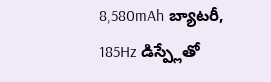8,580mAh బ్యాటరీ, 185Hz డిస్ప్లేతో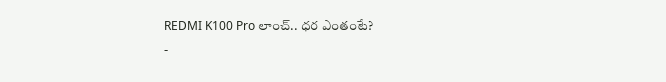REDMI K100 Pro లాంచ్.. ధర ఎంతంటే?
-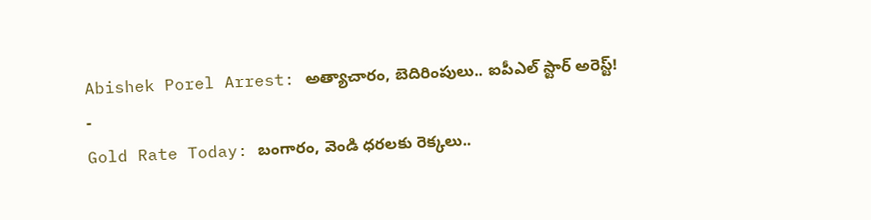Abishek Porel Arrest: అత్యాచారం, బెదిరింపులు.. ఐపీఎల్ స్టార్ అరెస్ట్!
-
Gold Rate Today: బంగారం, వెండి ధరలకు రెక్కలు..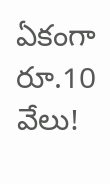ఏకంగా రూ.10 వేలు!